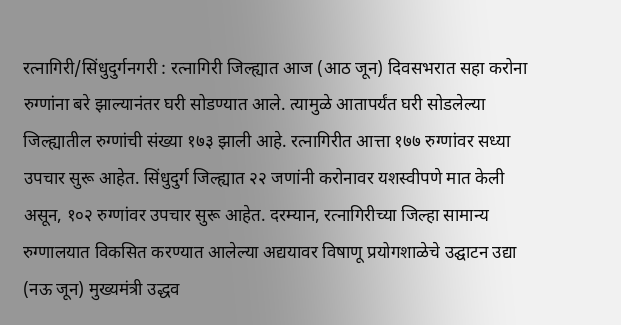रत्नागिरी/सिंधुदुर्गनगरी : रत्नागिरी जिल्ह्यात आज (आठ जून) दिवसभरात सहा करोना रुग्णांना बरे झाल्यानंतर घरी सोडण्यात आले. त्यामुळे आतापर्यंत घरी सोडलेल्या जिल्ह्यातील रुग्णांची संख्या १७३ झाली आहे. रत्नागिरीत आत्ता १७७ रुग्णांवर सध्या उपचार सुरू आहेत. सिंधुदुर्ग जिल्ह्यात २२ जणांनी करोनावर यशस्वीपणे मात केली असून, १०२ रुग्णांवर उपचार सुरू आहेत. दरम्यान, रत्नागिरीच्या जिल्हा सामान्य रुग्णालयात विकसित करण्यात आलेल्या अद्ययावर विषाणू प्रयोगशाळेचे उद्घाटन उद्या (नऊ जून) मुख्यमंत्री उद्धव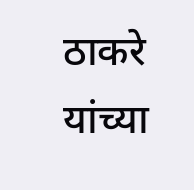ठाकरे यांच्या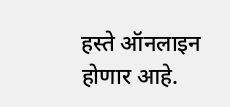हस्ते ऑनलाइन होणार आहे.